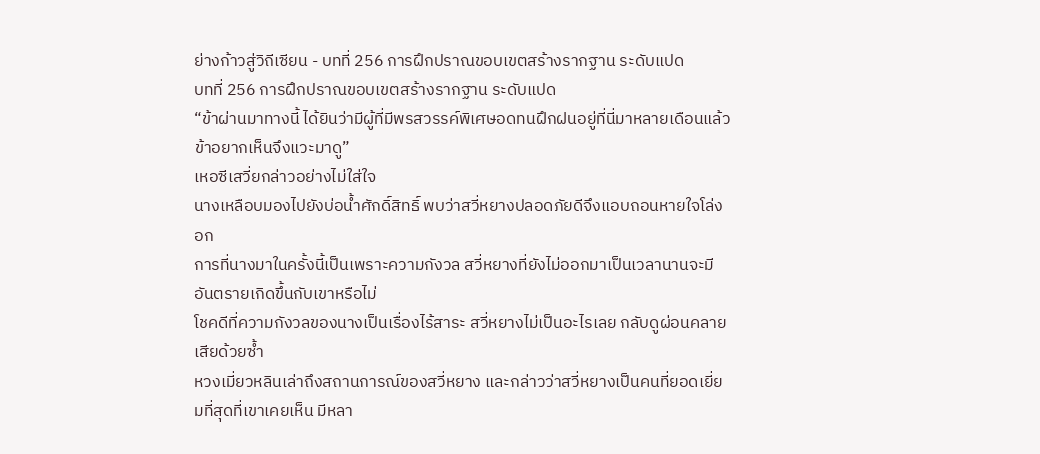ย่างก้าวสู่วิถีเซียน - บทที่ 256 การฝึกปราณขอบเขตสร้างรากฐาน ระดับแปด
บทที่ 256 การฝึกปราณขอบเขตสร้างรากฐาน ระดับแปด
“ข้าผ่านมาทางนี้ ได้ยินว่ามีผู้ที่มีพรสวรรค์พิเศษอดทนฝึกฝนอยู่ที่นี่มาหลายเดือนแล้ว ข้าอยากเห็นจึงแวะมาดู”
เหอซีเสวี่ยกล่าวอย่างไม่ใส่ใจ
นางเหลือบมองไปยังบ่อน้ำศักดิ์สิทธิ์ พบว่าสวี่หยางปลอดภัยดีจึงแอบถอนหายใจโล่งอก
การที่นางมาในครั้งนี้เป็นเพราะความกังวล สวี่หยางที่ยังไม่ออกมาเป็นเวลานานจะมีอันตรายเกิดขึ้นกับเขาหรือไม่
โชคดีที่ความกังวลของนางเป็นเรื่องไร้สาระ สวี่หยางไม่เป็นอะไรเลย กลับดูผ่อนคลายเสียด้วยซ้ำ
หวงเมี่ยวหลินเล่าถึงสถานการณ์ของสวี่หยาง และกล่าวว่าสวี่หยางเป็นคนที่ยอดเยี่ยมที่สุดที่เขาเคยเห็น มีหลา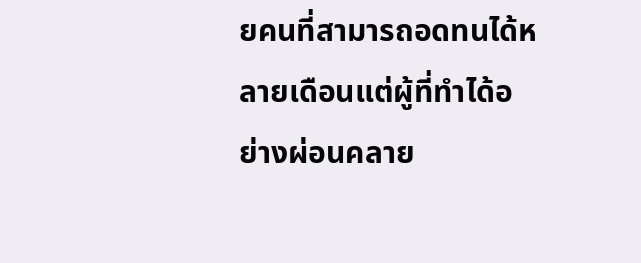ยคนที่สามารถอดทนได้หลายเดือนแต่ผู้ที่ทำได้อย่างผ่อนคลาย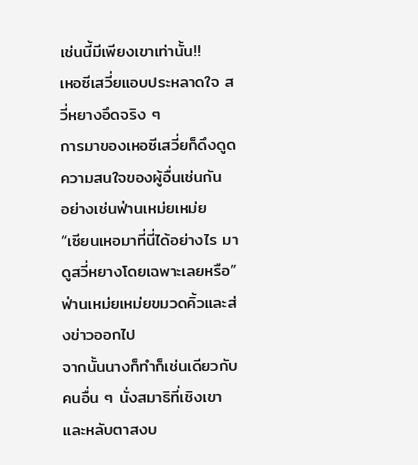เช่นนี้มีเพียงเขาเท่านั้น!!
เหอซีเสวี่ยแอบประหลาดใจ สวี่หยางอึดจริง ๆ
การมาของเหอซีเสวี่ยก็ดึงดูดความสนใจของผู้อื่นเช่นกัน
อย่างเช่นฟ่านเหม่ยเหม่ย
“เซียนเหอมาที่นี่ได้อย่างไร มาดูสวี่หยางโดยเฉพาะเลยหรือ”
ฟ่านเหม่ยเหม่ยขมวดคิ้วและส่งข่าวออกไป
จากนั้นนางก็ทำก็เช่นเดียวกับคนอื่น ๆ นั่งสมาธิที่เชิงเขาและหลับตาสงบ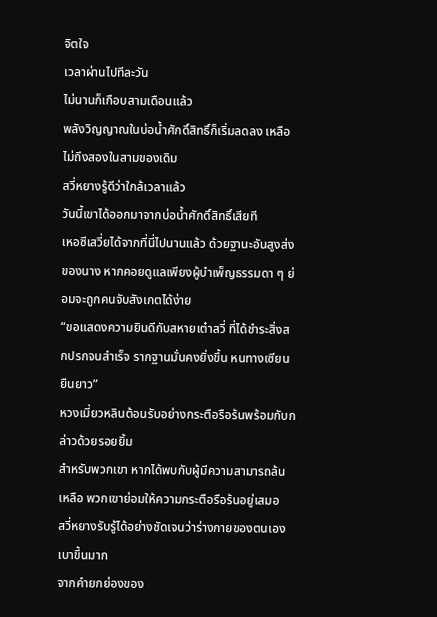จิตใจ
เวลาผ่านไปทีละวัน
ไม่นานก็เกือบสามเดือนแล้ว
พลังวิญญาณในบ่อน้ำศักดิ์สิทธิ์ก็เริ่มลดลง เหลือไม่ถึงสองในสามของเดิม
สวี่หยางรู้ดีว่าใกล้เวลาแล้ว
วันนี้เขาได้ออกมาจากบ่อน้ำศักดิ์สิทธิ์เสียที
เหอซีเสวี่ยได้จากที่นี่ไปนานแล้ว ด้วยฐานะอันสูงส่งของนาง หากคอยดูแลเพียงผู้บำเพ็ญธรรมดา ๆ ย่อมจะถูกคนจับสังเกตได้ง่าย
“ขอแสดงความยินดีกับสหายเต๋าสวี่ ที่ได้ชำระสิ่งสกปรกจนสำเร็จ รากฐานมั่นคงยิ่งขึ้น หนทางเซียนยืนยาว”
หวงเมี่ยวหลินต้อนรับอย่างกระตือรือร้นพร้อมกับกล่าวด้วยรอยยิ้ม
สำหรับพวกเขา หากได้พบกับผู้มีความสามารถล้นเหลือ พวกเขาย่อมให้ความกระตือรือร้นอยู่เสมอ
สวี่หยางรับรู้ได้อย่างชัดเจนว่าร่างกายของตนเองเบาขึ้นมาก
จากคำยกย่องของ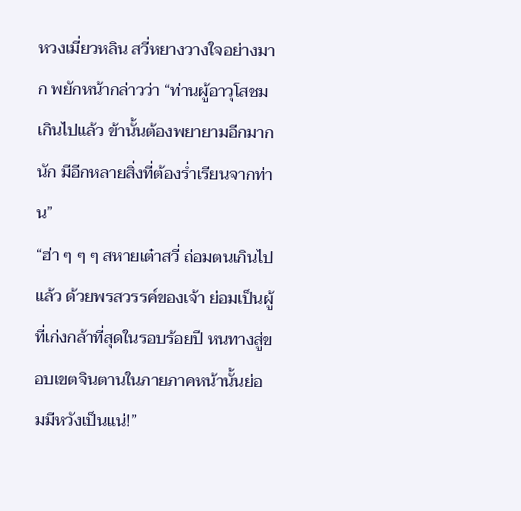หวงเมี่ยวหลิน สวี่หยางวางใจอย่างมาก พยักหน้ากล่าวว่า “ท่านผู้อาวุโสชมเกินไปแล้ว ข้านั้นต้องพยายามอีกมากนัก มีอีกหลายสิ่งที่ต้องร่ำเรียนจากท่าน”
“ฮ่า ๆ ๆ ๆ สหายเต๋าสวี่ ถ่อมตนเกินไปแล้ว ด้วยพรสวรรค์ของเจ้า ย่อมเป็นผู้ที่เก่งกล้าที่สุดในรอบร้อยปี หนทางสู่ขอบเขตจินตานในภายภาคหน้านั้นย่อมมีหวังเป็นแน่!”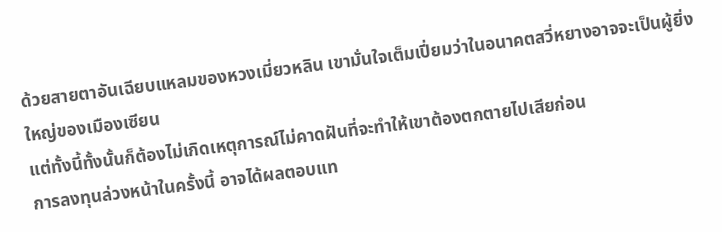ด้วยสายตาอันเฉียบแหลมของหวงเมี่ยวหลิน เขามั่นใจเต็มเปี่ยมว่าในอนาคตสวี่หยางอาจจะเป็นผู้ยิ่งใหญ่ของเมืองเซียน
แต่ทั้งนี้ทั้งนั้นก็ต้องไม่เกิดเหตุการณ์ไม่คาดฝันที่จะทำให้เขาต้องตกตายไปเสียก่อน
การลงทุนล่วงหน้าในครั้งนี้ อาจได้ผลตอบแท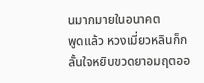นมากมายในอนาคต
พูดแล้ว หวงเมี่ยวหลินก็กลั้นใจหยิบขวดยาอมฤตออ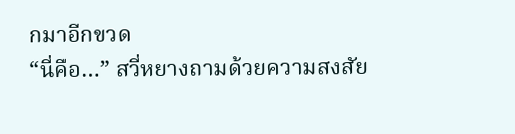กมาอีกขวด
“นี่คือ…” สวี่หยางถามด้วยความสงสัย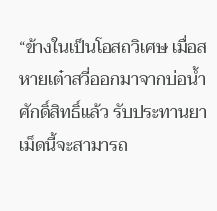“ข้างในเป็นโอสถวิเศษ เมื่อสหายเต๋าสวี่ออกมาจากบ่อน้ำศักดิ์สิทธิ์แล้ว รับประทานยาเม็ดนี้จะสามารถ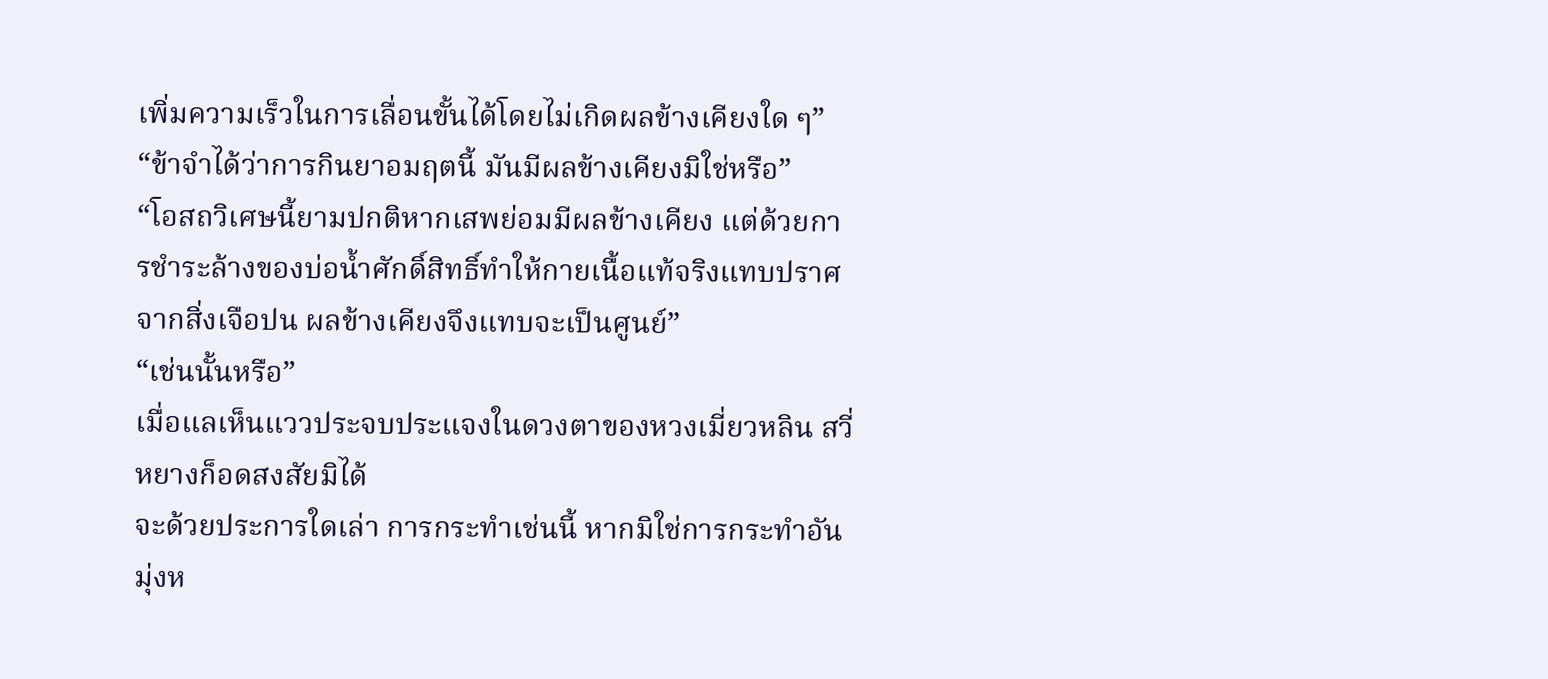เพิ่มความเร็วในการเลื่อนขั้นได้โดยไม่เกิดผลข้างเคียงใด ๆ”
“ข้าจำได้ว่าการกินยาอมฤตนี้ มันมีผลข้างเคียงมิใช่หรือ”
“โอสถวิเศษนี้ยามปกติหากเสพย่อมมีผลข้างเคียง แต่ด้วยการชำระล้างของบ่อน้ำศักดิ์สิทธิ์ทำให้กายเนื้อแท้จริงแทบปราศจากสิ่งเจือปน ผลข้างเคียงจึงแทบจะเป็นศูนย์”
“เช่นนั้นหรือ”
เมื่อแลเห็นแววประจบประแจงในดวงตาของหวงเมี่ยวหลิน สวี่หยางก็อดสงสัยมิได้
จะด้วยประการใดเล่า การกระทำเช่นนี้ หากมิใช่การกระทำอันมุ่งห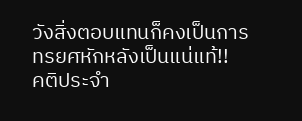วังสิ่งตอบแทนก็คงเป็นการทรยศหักหลังเป็นแน่แท้!!
คติประจำ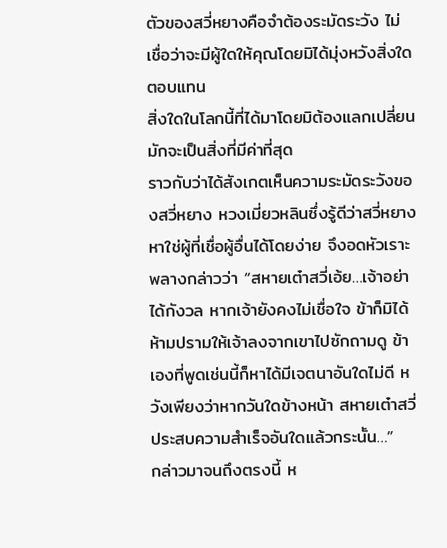ตัวของสวี่หยางคือจำต้องระมัดระวัง ไม่เชื่อว่าจะมีผู้ใดให้คุณโดยมิได้มุ่งหวังสิ่งใดตอบแทน
สิ่งใดในโลกนี้ที่ได้มาโดยมิต้องแลกเปลี่ยน มักจะเป็นสิ่งที่มีค่าที่สุด
ราวกับว่าได้สังเกตเห็นความระมัดระวังของสวี่หยาง หวงเมี่ยวหลินซึ่งรู้ดีว่าสวี่หยางหาใช่ผู้ที่เชื่อผู้อื่นได้โดยง่าย จึงอดหัวเราะพลางกล่าวว่า “สหายเต๋าสวี่เอ้ย…เจ้าอย่าได้กังวล หากเจ้ายังคงไม่เชื่อใจ ข้าก็มิได้ห้ามปรามให้เจ้าลงจากเขาไปซักถามดู ข้าเองที่พูดเช่นนี้ก็หาได้มีเจตนาอันใดไม่ดี หวังเพียงว่าหากวันใดข้างหน้า สหายเต๋าสวี่ประสบความสำเร็จอันใดแล้วกระนั้น…”
กล่าวมาจนถึงตรงนี้ ห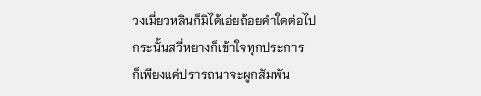วงเมี่ยวหลินก็มิได้เอ่ยถ้อยคำใดต่อไป
กระนั้นสวี่หยางก็เข้าใจทุกประการ
ก็เพียงแค่ปรารถนาจะผูกสัมพัน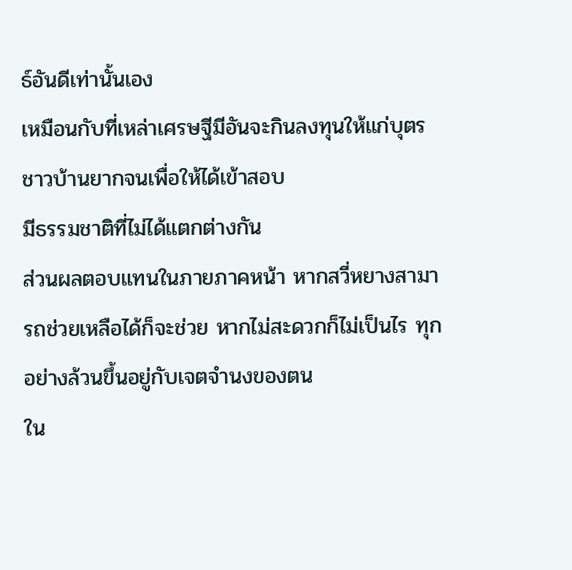ธ์อันดีเท่านั้นเอง
เหมือนกับที่เหล่าเศรษฐีมีอันจะกินลงทุนให้แก่บุตรชาวบ้านยากจนเพื่อให้ได้เข้าสอบ
มีธรรมชาติที่ไม่ได้แตกต่างกัน
ส่วนผลตอบแทนในภายภาคหน้า หากสวี่หยางสามารถช่วยเหลือได้ก็จะช่วย หากไม่สะดวกก็ไม่เป็นไร ทุกอย่างล้วนขึ้นอยู่กับเจตจำนงของตน
ใน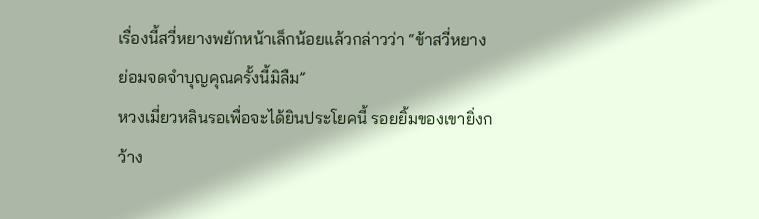เรื่องนี้สวี่หยางพยักหน้าเล็กน้อยแล้วกล่าวว่า “ข้าสวี่หยางย่อมจดจำบุญคุณครั้งนี้มิลืม”
หวงเมี่ยวหลินรอเพื่อจะได้ยินประโยคนี้ รอยยิ้มของเขายิ่งกว้าง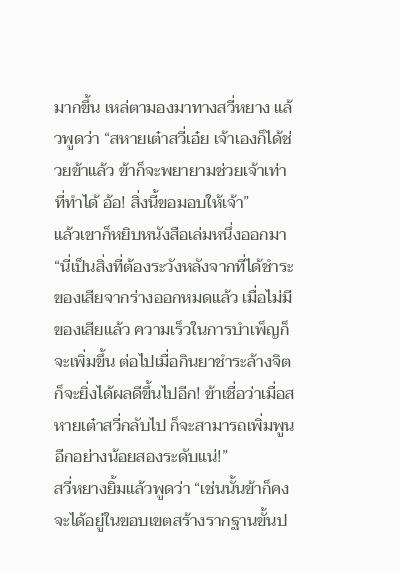มากขึ้น เหล่ตามองมาทางสวี่หยาง แล้วพูดว่า “สหายเต๋าสวี่เอ๋ย เจ้าเองก็ได้ช่วยข้าแล้ว ข้าก็จะพยายามช่วยเจ้าเท่าที่ทำได้ อ้อ! สิ่งนี้ขอมอบให้เจ้า”
แล้วเขาก็หยิบหนังสือเล่มหนึ่งออกมา
“นี่เป็นสิ่งที่ต้องระวังหลังจากที่ได้ชำระของเสียจากร่างออกหมดแล้ว เมื่อไม่มีของเสียแล้ว ความเร็วในการบำเพ็ญก็จะเพิ่มขึ้น ต่อไปเมื่อกินยาชำระล้างจิต ก็จะยิ่งได้ผลดีขึ้นไปอีก! ข้าเชื่อว่าเมื่อสหายเต๋าสวี่กลับไป ก็จะสามารถเพิ่มพูนอีกอย่างน้อยสองระดับแน่!”
สวี่หยางยิ้มแล้วพูดว่า “เช่นนั้นข้าก็คงจะได้อยู่ในขอบเขตสร้างรากฐานขั้นป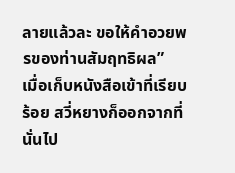ลายแล้วละ ขอให้คำอวยพรของท่านสัมฤทธิผล”
เมื่อเก็บหนังสือเข้าที่เรียบร้อย สวี่หยางก็ออกจากที่นั่นไป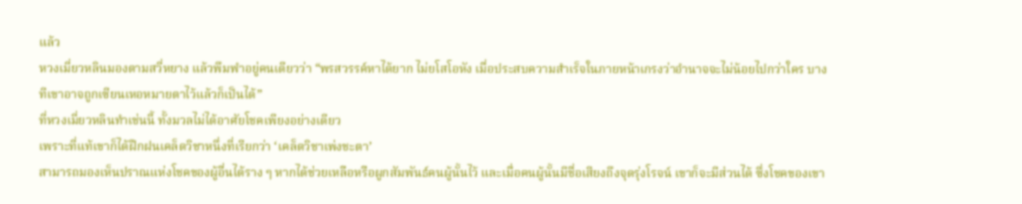แล้ว
หวงเมี่ยวหลินมองตามสวี่หยาง แล้วพึมพำอยู่คนเดียวว่า “พรสวรรค์หาได้ยาก ไม่ยโสโอหัง เมื่อประสบความสำเร็จในภายหน้าเกรงว่าอำนาจจะไม่น้อยไปกว่าใคร บางทีเขาอาจถูกเซียนเหอหมายตาไว้แล้วก็เป็นได้”
ที่หวงเมี่ยวหลินทำเช่นนี้ ทั้งมวลไม่ได้อาศัยโชคเพียงอย่างเดียว
เพราะที่แท้เขาก็ได้ฝึกฝนเคล็ดวิชาหนึ่งที่เรียกว่า ‘เคล็ดวิชาเพ่งชะตา’
สามารถมองเห็นปราณแห่งโชคของผู้อื่นได้ราง ๆ หากได้ช่วยเหลือหรือผูกสัมพันธ์คนผู้นั้นไว้ และเมื่อคนผู้นั้นมีชื่อเสียงถึงจุดรุ่งโรจน์ เขาก็จะมีส่วนได้ ซึ่งโชคของเขา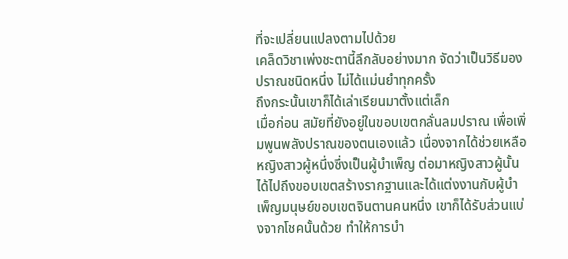ที่จะเปลี่ยนแปลงตามไปด้วย
เคล็ดวิชาเพ่งชะตานี้ลึกลับอย่างมาก จัดว่าเป็นวิธีมองปราณชนิดหนึ่ง ไม่ได้แม่นยำทุกครั้ง
ถึงกระนั้นเขาก็ได้เล่าเรียนมาตั้งแต่เล็ก
เมื่อก่อน สมัยที่ยังอยู่ในขอบเขตกลั่นลมปราณ เพื่อเพิ่มพูนพลังปราณของตนเองแล้ว เนื่องจากได้ช่วยเหลือหญิงสาวผู้หนึ่งซึ่งเป็นผู้บำเพ็ญ ต่อมาหญิงสาวผู้นั้นได้ไปถึงขอบเขตสร้างรากฐานและได้แต่งงานกับผู้บำเพ็ญมนุษย์ขอบเขตจินตานคนหนึ่ง เขาก็ได้รับส่วนแบ่งจากโชคนั้นด้วย ทำให้การบำ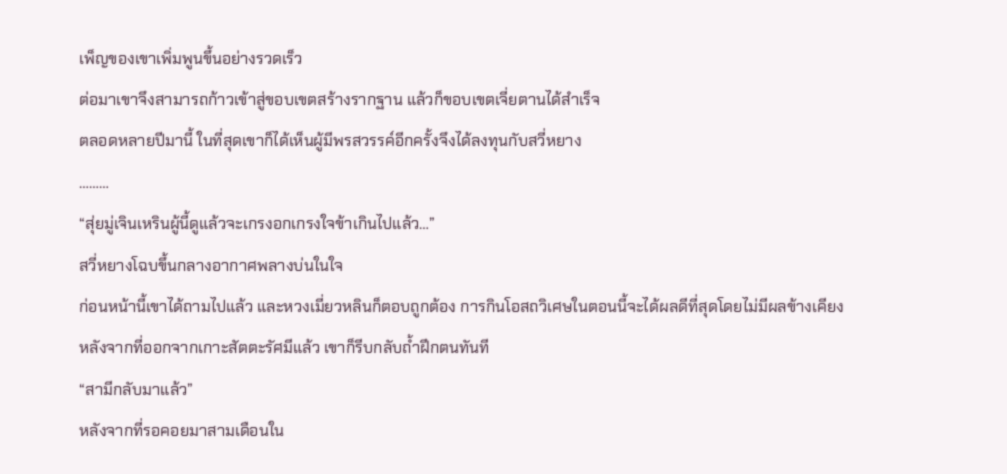เพ็ญของเขาเพิ่มพูนขึ้นอย่างรวดเร็ว
ต่อมาเขาจึงสามารถก้าวเข้าสู่ขอบเขตสร้างรากฐาน แล้วก็ขอบเขตเจี่ยตานได้สำเร็จ
ตลอดหลายปีมานี้ ในที่สุดเขาก็ได้เห็นผู้มีพรสวรรค์อีกครั้งจึงได้ลงทุนกับสวี่หยาง
………
“สุ่ยมู่เจินเหรินผู้นี้ดูแล้วจะเกรงอกเกรงใจข้าเกินไปแล้ว…”
สวี่หยางโฉบขึ้นกลางอากาศพลางบ่นในใจ
ก่อนหน้านี้เขาได้ถามไปแล้ว และหวงเมี่ยวหลินก็ตอบถูกต้อง การกินโอสถวิเศษในตอนนี้จะได้ผลดีที่สุดโดยไม่มีผลข้างเคียง
หลังจากที่ออกจากเกาะสัตตะรัศมีแล้ว เขาก็รีบกลับถ้ำฝึกตนทันที
“สามีกลับมาแล้ว”
หลังจากที่รอคอยมาสามเดือนใน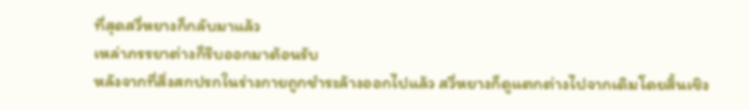ที่สุดสวี่หยางก็กลับมาแล้ว
เหล่าภรรยาต่างก็รีบออกมาต้อนรับ
หลังจากที่สิ่งสกปรกในร่างกายถูกชำระล้างออกไปแล้ว สวี่หยางก็ดูแตกต่างไปจากเดิมโดยสิ้นเชิง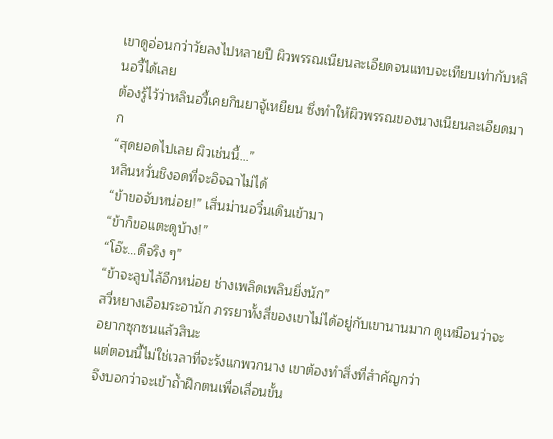เขาดูอ่อนกว่าวัยลงไปหลายปี ผิวพรรณเนียนละเอียดจนแทบจะเทียบเท่ากับหลินอวี้ได้เลย
ต้องรู้ไว้ว่าหลินอวี้เคยกินยาจู้เหยียน ซึ่งทำให้ผิวพรรณของนางเนียนละเอียดมาก
“สุดยอดไปเลย ผิวเช่นนี้…”
หลินหวั่นชิงอดที่จะอิจฉาไม่ได้
“ข้าขอจับหน่อย!” เสิ่นม่านอวิ๋นเดินเข้ามา
“ข้าก็ขอแตะดูบ้าง!”
“โอ๊ะ…ดีจริง ๆ”
“ข้าจะลูบไล้อีกหน่อย ช่างเพลิดเพลินยิ่งนัก”
สวี่หยางเอือมระอานัก ภรรยาทั้งสี่ของเขาไม่ได้อยู่กับเขานานมาก ดูเหมือนว่าจะอยากซุกซนแล้วสินะ
แต่ตอนนี้ไม่ใช่เวลาที่จะรังแกพวกนาง เขาต้องทำสิ่งที่สำคัญกว่า
จึงบอกว่าจะเข้าถ้ำฝึกตนเพื่อเลื่อนขั้น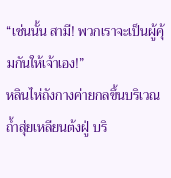“เช่นนั้น สามี! พวกเราจะเป็นผู้คุ้มกันให้เจ้าเอง!”
หลินไห่ถังกางค่ายกลขึ้นบริเวณถ้ำสุ่ยเหลียนต้งฝู่ บริ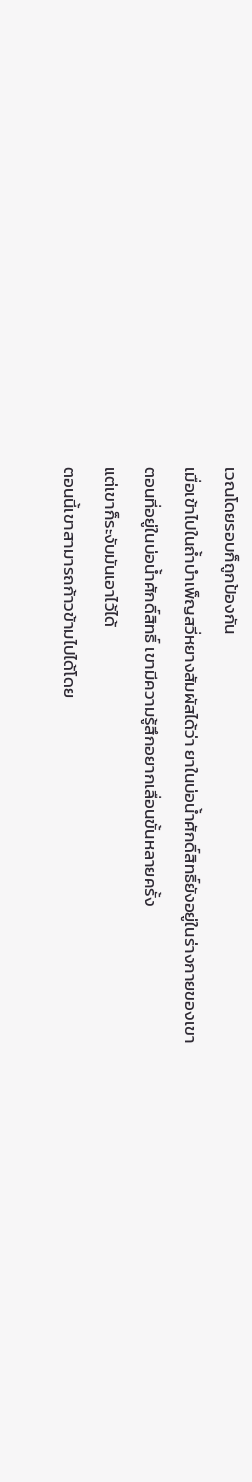เวณโดยรอบก็ถูกป้องกัน
เมื่อเข้าไปในถ้ำบำเพ็ญสวี่หยางสัมผัสได้ว่า ยาในบ่อน้ำศักดิ์สิทธิ์ยังอยู่ในร่างกายของเขา
ตอนที่อยู่ในบ่อน้ำศักดิ์สิทธิ์ เขามีความรู้สึกอยากเลื่อนขั้นหลายครั้ง
แต่เขาก็ระงับมันเอาไว้ได้
ตอนนี้เขาสามารถก้าวข้ามไปได้โดย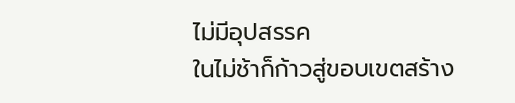ไม่มีอุปสรรค
ในไม่ช้าก็ก้าวสู่ขอบเขตสร้าง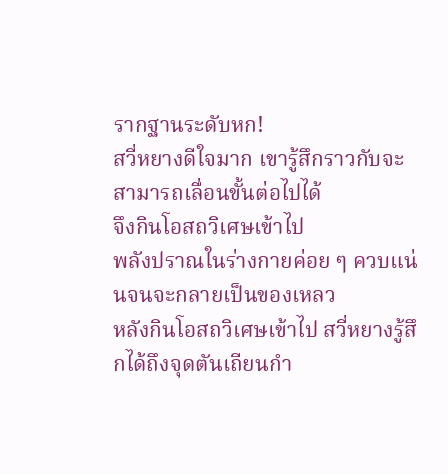รากฐานระดับหก!
สวี่หยางดีใจมาก เขารู้สึกราวกับจะสามารถเลื่อนขั้นต่อไปได้
จึงกินโอสถวิเศษเข้าไป
พลังปราณในร่างกายค่อย ๆ ควบแน่นจนจะกลายเป็นของเหลว
หลังกินโอสถวิเศษเข้าไป สวี่หยางรู้สึกได้ถึงจุดตันเถียนกำ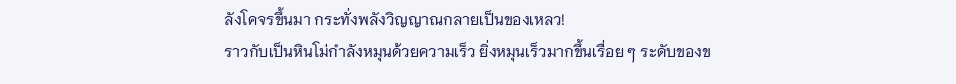ลังโคจรขึ้นมา กระทั่งพลังวิญญาณกลายเป็นของเหลว!
ราวกับเป็นหินโม่กำลังหมุนด้วยความเร็ว ยิ่งหมุนเร็วมากขึ้นเรื่อย ๆ ระดับของข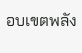อบเขตพลัง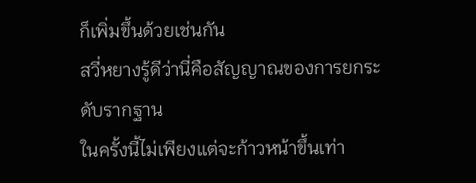ก็เพิ่มขึ้นด้วยเช่นกัน
สวี่หยางรู้ดีว่านี่คือสัญญาณของการยกระดับรากฐาน
ในครั้งนี้ไม่เพียงแต่จะก้าวหน้าขึ้นเท่า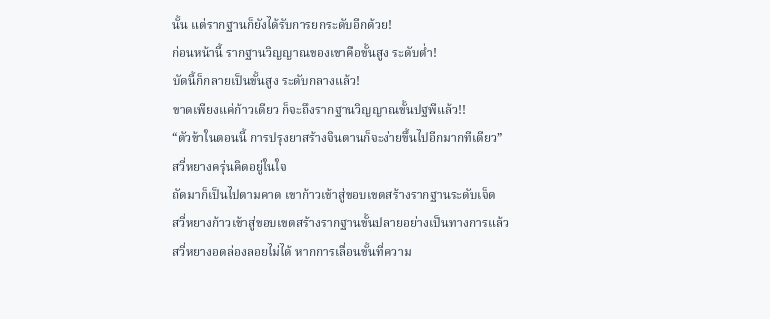นั้น แต่รากฐานก็ยังได้รับการยกระดับอีกด้วย!
ก่อนหน้านี้ รากฐานวิญญาณของเขาคือขั้นสูง ระดับต่ำ!
บัดนี้ก็กลายเป็นขั้นสูง ระดับกลางแล้ว!
ขาดเพียงแค่ก้าวเดียว ก็จะถึงรากฐานวิญญาณขั้นปฐพีแล้ว!!
“ตัวข้าในตอนนี้ การปรุงยาสร้างจินตานก็จะง่ายขึ้นไปอีกมากทีเดียว”
สวี่หยางครุ่นคิดอยู่ในใจ
ถัดมาก็เป็นไปตามคาด เขาก้าวเข้าสู่ขอบเขตสร้างรากฐานระดับเจ็ด
สวี่หยางก้าวเข้าสู่ขอบเขตสร้างรากฐานขั้นปลายอย่างเป็นทางการแล้ว
สวี่หยางอดล่องลอยไม่ได้ หากการเลื่อนขั้นที่ความ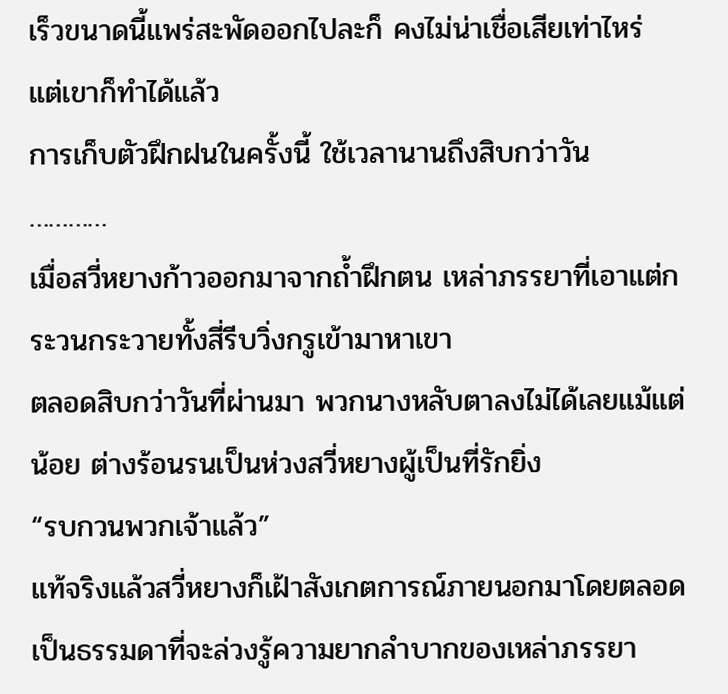เร็วขนาดนี้แพร่สะพัดออกไปละก็ คงไม่น่าเชื่อเสียเท่าไหร่
แต่เขาก็ทำได้แล้ว
การเก็บตัวฝึกฝนในครั้งนี้ ใช้เวลานานถึงสิบกว่าวัน
…………
เมื่อสวี่หยางก้าวออกมาจากถ้ำฝึกตน เหล่าภรรยาที่เอาแต่กระวนกระวายทั้งสี่รีบวิ่งกรูเข้ามาหาเขา
ตลอดสิบกว่าวันที่ผ่านมา พวกนางหลับตาลงไม่ได้เลยแม้แต่น้อย ต่างร้อนรนเป็นห่วงสวี่หยางผู้เป็นที่รักยิ่ง
“รบกวนพวกเจ้าแล้ว”
แท้จริงแล้วสวี่หยางก็เฝ้าสังเกตการณ์ภายนอกมาโดยตลอด เป็นธรรมดาที่จะล่วงรู้ความยากลำบากของเหล่าภรรยา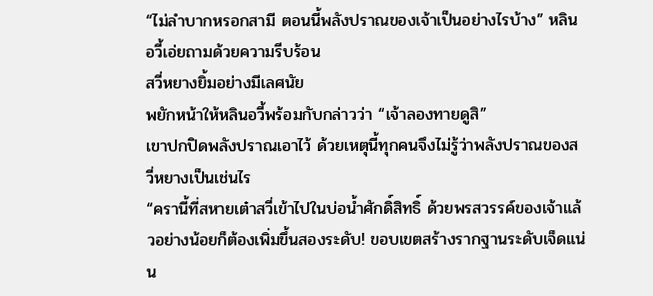“ไม่ลำบากหรอกสามี ตอนนี้พลังปราณของเจ้าเป็นอย่างไรบ้าง” หลินอวี้เอ่ยถามด้วยความรีบร้อน
สวี่หยางยิ้มอย่างมีเลศนัย
พยักหน้าให้หลินอวี้พร้อมกับกล่าวว่า “เจ้าลองทายดูสิ”
เขาปกปิดพลังปราณเอาไว้ ด้วยเหตุนี้ทุกคนจึงไม่รู้ว่าพลังปราณของสวี่หยางเป็นเช่นไร
“ครานี้ที่สหายเต๋าสวี่เข้าไปในบ่อน้ำศักดิ์สิทธิ์ ด้วยพรสวรรค์ของเจ้าแล้วอย่างน้อยก็ต้องเพิ่มขึ้นสองระดับ! ขอบเขตสร้างรากฐานระดับเจ็ดแน่น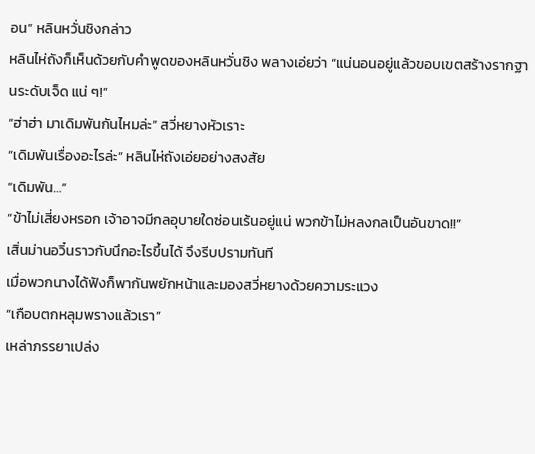อน” หลินหวั่นชิงกล่าว
หลินไห่ถังก็เห็นด้วยกับคำพูดของหลินหวั่นชิง พลางเอ่ยว่า “แน่นอนอยู่แล้วขอบเขตสร้างรากฐานระดับเจ็ด แน่ ๆ!”
“ฮ่าฮ่า มาเดิมพันกันไหมล่ะ” สวี่หยางหัวเราะ
“เดิมพันเรื่องอะไรล่ะ” หลินไห่ถังเอ่ยอย่างสงสัย
“เดิมพัน…”
“ข้าไม่เสี่ยงหรอก เจ้าอาจมีกลอุบายใดซ่อนเร้นอยู่แน่ พวกข้าไม่หลงกลเป็นอันขาด!!”
เสิ่นม่านอวิ๋นราวกับนึกอะไรขึ้นได้ จึงรีบปรามทันที
เมื่อพวกนางได้ฟังก็พากันพยักหน้าและมองสวี่หยางด้วยความระแวง
“เกือบตกหลุมพรางแล้วเรา”
เหล่าภรรยาเปล่ง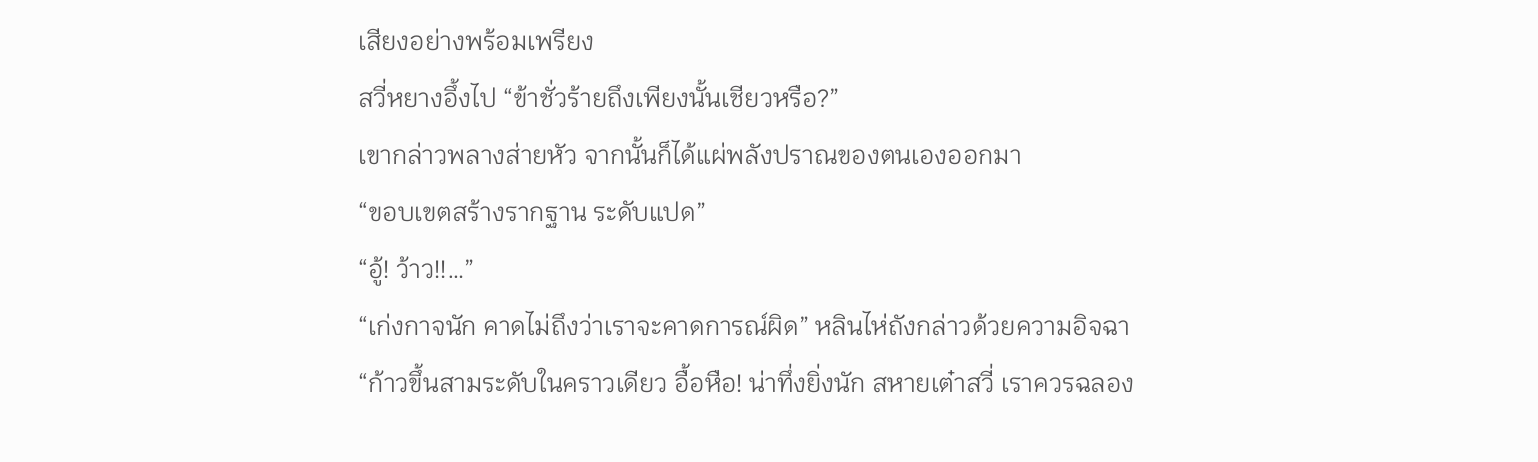เสียงอย่างพร้อมเพรียง
สวี่หยางอึ้งไป “ข้าชั่วร้ายถึงเพียงนั้นเชียวหรือ?”
เขากล่าวพลางส่ายหัว จากนั้นก็ได้แผ่พลังปราณของตนเองออกมา
“ขอบเขตสร้างรากฐาน ระดับแปด”
“อู้! ว้าว!!…”
“เก่งกาจนัก คาดไม่ถึงว่าเราจะคาดการณ์ผิด” หลินไห่ถังกล่าวด้วยความอิจฉา
“ก้าวขึ้นสามระดับในคราวเดียว อื้อหือ! น่าทึ่งยิ่งนัก สหายเต๋าสวี่ เราควรฉลอง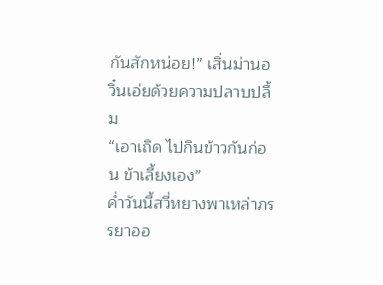กันสักหน่อย!” เสิ่นม่านอวิ๋นเอ่ยด้วยความปลาบปลื้ม
“เอาเถิด ไปกินข้าวกันก่อน ข้าเลี้ยงเอง”
ค่ำวันนี้สวี่หยางพาเหล่าภรรยาออ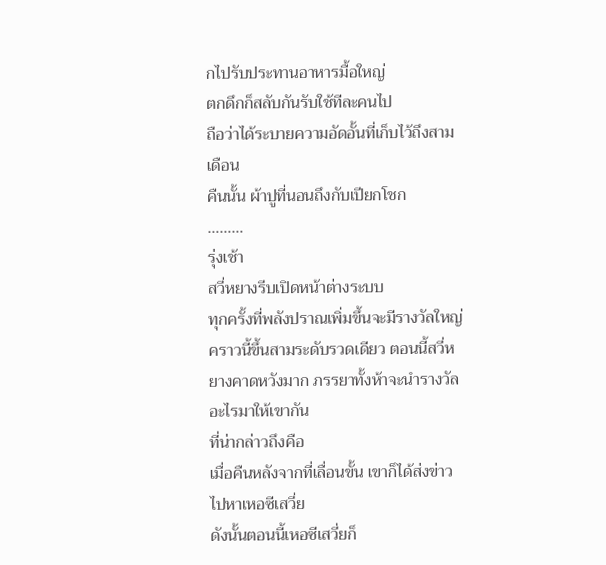กไปรับประทานอาหารมื้อใหญ่
ตกดึกก็สลับกันรับใช้ทีละคนไป
ถือว่าได้ระบายความอัดอั้นที่เก็บไว้ถึงสามเดือน
คืนนั้น ผ้าปูที่นอนถึงกับเปียกโชก
………
รุ่งเช้า
สวี่หยางรีบเปิดหน้าต่างระบบ
ทุกครั้งที่พลังปราณเพิ่มขึ้นจะมีรางวัลใหญ่
คราวนี้ขึ้นสามระดับรวดเดียว ตอนนี้สวี่หยางคาดหวังมาก ภรรยาทั้งห้าจะนำรางวัลอะไรมาให้เขากัน
ที่น่ากล่าวถึงคือ
เมื่อคืนหลังจากที่เลื่อนขั้น เขาก็ได้ส่งข่าวไปหาเหอซีเสวี่ย
ดังนั้นตอนนี้เหอซีเสวี่ยก็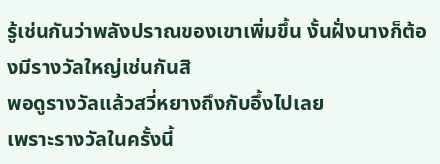รู้เช่นกันว่าพลังปราณของเขาเพิ่มขึ้น งั้นฝั่งนางก็ต้องมีรางวัลใหญ่เช่นกันสิ
พอดูรางวัลแล้วสวี่หยางถึงกับอึ้งไปเลย
เพราะรางวัลในครั้งนี้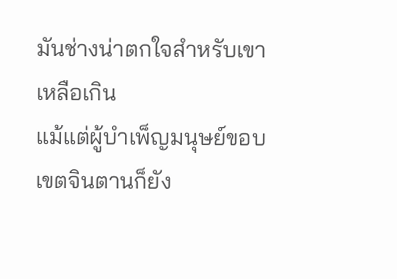มันช่างน่าตกใจสำหรับเขาเหลือเกิน
แม้แต่ผู้บำเพ็ญมนุษย์ขอบเขตจินตานก็ยัง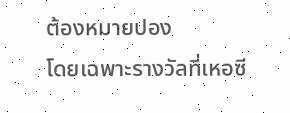ต้องหมายปอง
โดยเฉพาะรางวัลที่เหอซี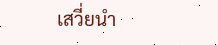เสวี่ยนำ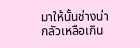มาให้นั้นช่างน่ากลัวเหลือเกิน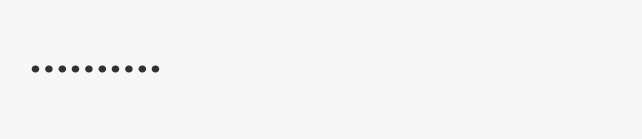……….